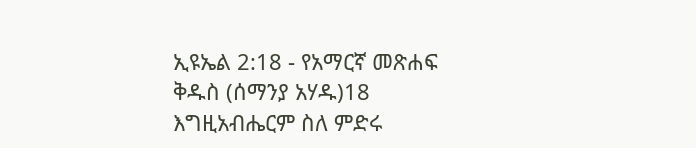ኢዩኤል 2:18 - የአማርኛ መጽሐፍ ቅዱስ (ሰማንያ አሃዱ)18 እግዚአብሔርም ስለ ምድሩ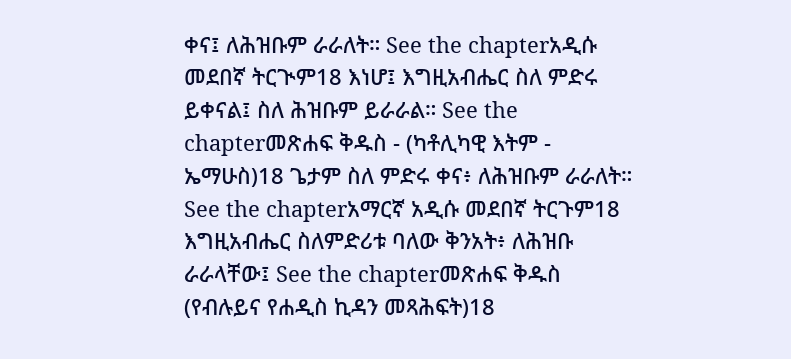ቀና፤ ለሕዝቡም ራራለት። See the chapterአዲሱ መደበኛ ትርጒም18 እነሆ፤ እግዚአብሔር ስለ ምድሩ ይቀናል፤ ስለ ሕዝቡም ይራራል። See the chapterመጽሐፍ ቅዱስ - (ካቶሊካዊ እትም - ኤማሁስ)18 ጌታም ስለ ምድሩ ቀና፥ ለሕዝቡም ራራለት። See the chapterአማርኛ አዲሱ መደበኛ ትርጉም18 እግዚአብሔር ስለምድሪቱ ባለው ቅንአት፥ ለሕዝቡ ራራላቸው፤ See the chapterመጽሐፍ ቅዱስ (የብሉይና የሐዲስ ኪዳን መጻሕፍት)18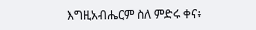እግዚአብሔርም ስለ ምድሩ ቀና፥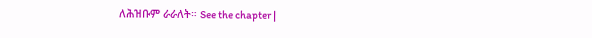ለሕዝቡም ራራለት። See the chapter |